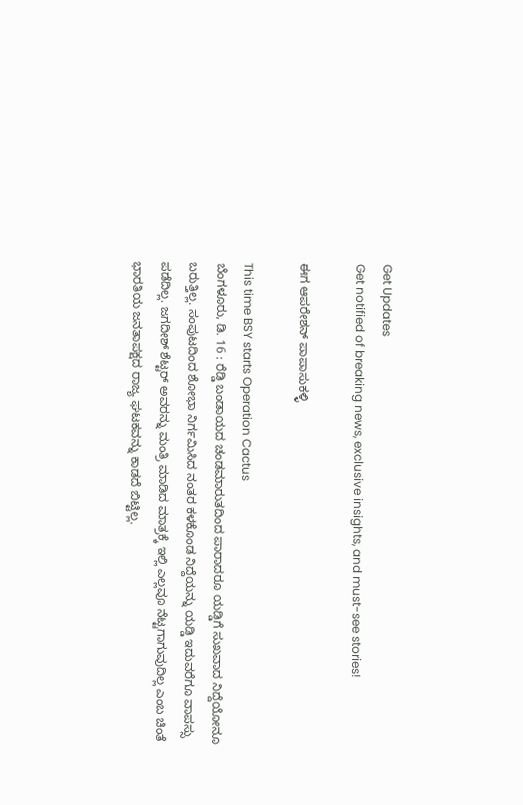Get Updates
Get notified of breaking news, exclusive insights, and must-see stories!

ಈಗ ಆಪರೇಶನ್ ಪಾಪಾಸುಕಳ್ಳಿ

This time BSY starts Operation Cactus
ಬೆಂಗಳೂರು, ಡಿ. 16 : ರೆಡ್ಡಿ ಬಂಡಾಯದ ಚಂಡಮಾರುತದಿಂದ ಪಾರಾದರೂ ಯಡ್ಡಿಗೆ ಸುಖವಾದ ನಿದ್ದೆಯೋನೂ ಬರುತ್ತಿಲ್ಲ. ಸಂಪುಟದಿಂದ ಶೋಭಾ ನಿರ್ಗಮಿಸಿದ ನಂತರ ಕಳಕೊಂಡ ನಿದ್ದೆಯನ್ನು ಯಡ್ಡಿ ಇದುವರೆಗೂ ವಾಪಸ್ಸು ಪಡೆದಿಲ್ಲ. ಜಗದೀಶ್ ಶೆಟ್ಟರ್ ಅವರನ್ನು ಮಂತ್ರಿ ಮಾಡಿದ ಮಾತ್ರಕ್ಕೆ ಇಲ್ಲಿ ಎಲ್ಲವೂ ನೆಟ್ಟಗಾಗುವುದಿಲ್ಲ ಎಂಬ ಚಿಂತೆ ಭಾರತಿಯ ಜನತಾಪಕ್ಷದ ರಾಜ್ಯ ಘಟಕವನ್ನು ಕಾಡದೆ ಬಿಟ್ಟಿಲ್ಲ.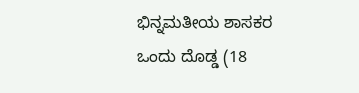ಭಿನ್ನಮತೀಯ ಶಾಸಕರ ಒಂದು ದೊಡ್ಡ (18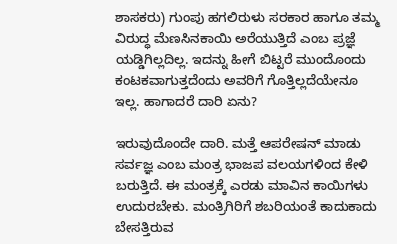ಶಾಸಕರು) ಗುಂಪು ಹಗಲಿರುಳು ಸರಕಾರ ಹಾಗೂ ತಮ್ಮ ವಿರುದ್ಧ ಮೆಣಸಿನಕಾಯಿ ಅರೆಯುತ್ತಿದೆ ಎಂಬ ಪ್ರಜ್ಞೆ ಯಡ್ಡಿಗಿಲ್ಲದಿಲ್ಲ. ಇದನ್ನು ಹೀಗೆ ಬಿಟ್ಟರೆ ಮುಂದೊಂದು ಕಂಟಕವಾಗುತ್ತದೆಂದು ಅವರಿಗೆ ಗೊತ್ತಿಲ್ಲದೆಯೇನೂ ಇಲ್ಲ. ಹಾಗಾದರೆ ದಾರಿ ಏನು?

ಇರುವುದೊಂದೇ ದಾರಿ. ಮತ್ತೆ ಆಪರೇಷನ್ ಮಾಡು ಸರ್ವಜ್ಞ ಎಂಬ ಮಂತ್ರ ಭಾಜಪ ವಲಯಗಳಿಂದ ಕೇಳಿ ಬರುತ್ತಿದೆ. ಈ ಮಂತ್ರಕ್ಕೆ ಎರಡು ಮಾವಿನ ಕಾಯಿಗಳು ಉದುರಬೇಕು. ಮಂತ್ರಿಗಿರಿಗೆ ಶಬರಿಯಂತೆ ಕಾದುಕಾದು ಬೇಸತ್ತಿರುವ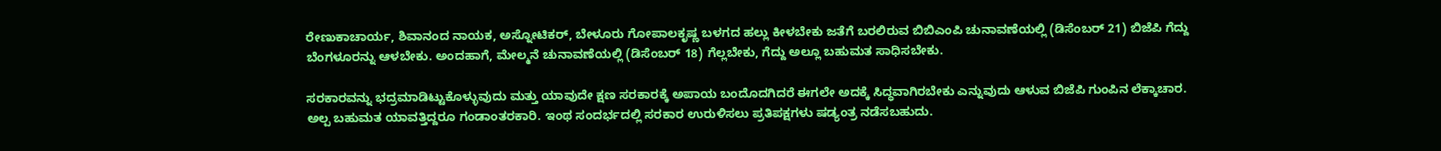ರೇಣುಕಾಚಾರ್ಯ, ಶಿವಾನಂದ ನಾಯಕ, ಅಸ್ನೋಟಿಕರ್, ಬೇಳೂರು ಗೋಪಾಲಕೃಷ್ಣ ಬಳಗದ ಹಲ್ಲು ಕೀಳಬೇಕು ಜತೆಗೆ ಬರಲಿರುವ ಬಿಬಿಎಂಪಿ ಚುನಾವಣೆಯಲ್ಲಿ (ಡಿಸೆಂಬರ್ 21) ಬಿಜೆಪಿ ಗೆದ್ದು ಬೆಂಗಳೂರನ್ನು ಆಳಬೇಕು. ಅಂದಹಾಗೆ, ಮೇಲ್ಮನೆ ಚುನಾವಣೆಯಲ್ಲಿ (ಡಿಸೆಂಬರ್ 18) ಗೆಲ್ಲಬೇಕು, ಗೆದ್ದು ಅಲ್ಲೂ ಬಹುಮತ ಸಾಧಿಸಬೇಕು.

ಸರಕಾರವನ್ನು ಭದ್ರಮಾಡಿಟ್ಟುಕೊಳ್ಳುವುದು ಮತ್ತು ಯಾವುದೇ ಕ್ಷಣ ಸರಕಾರಕ್ಕೆ ಅಪಾಯ ಬಂದೊದಗಿದರೆ ಈಗಲೇ ಅದಕ್ಕೆ ಸಿದ್ಧವಾಗಿರಬೇಕು ಎನ್ನುವುದು ಆಳುವ ಬಿಜೆಪಿ ಗುಂಪಿನ ಲೆಕ್ಕಾಚಾರ. ಅಲ್ಪ ಬಹುಮತ ಯಾವತ್ತಿದ್ದರೂ ಗಂಡಾಂತರಕಾರಿ. ಇಂಥ ಸಂದರ್ಭದಲ್ಲಿ ಸರಕಾರ ಉರುಳಿಸಲು ಪ್ರತಿಪಕ್ಷಗಳು ಷಡ್ಯಂತ್ರ ನಡೆಸಬಹುದು.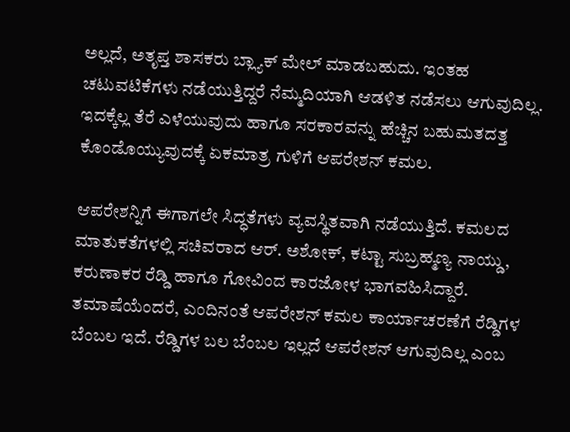ಅಲ್ಲದೆ, ಅತೃಪ್ತ ಶಾಸಕರು ಬ್ಲ್ಯಾಕ್ ಮೇಲ್ ಮಾಡಬಹುದು. ಇಂತಹ ಚಟುವಟಿಕೆಗಳು ನಡೆಯುತ್ತಿದ್ದರೆ ನೆಮ್ಮದಿಯಾಗಿ ಆಡಳಿತ ನಡೆಸಲು ಆಗುವುದಿಲ್ಲ. ಇದಕ್ಕೆಲ್ಲ ತೆರೆ ಎಳೆಯುವುದು ಹಾಗೂ ಸರಕಾರವನ್ನು ಹೆಚ್ಚಿನ ಬಹುಮತದತ್ತ ಕೊಂಡೊಯ್ಯುವುದಕ್ಕೆ ಏಕಮಾತ್ರ ಗುಳಿಗೆ ಆಪರೇಶನ್ ಕಮಲ.

ಆಪರೇಶನ್ನಿಗೆ ಈಗಾಗಲೇ ಸಿದ್ಧತೆಗಳು ವ್ಯವಸ್ಥಿತವಾಗಿ ನಡೆಯುತ್ತಿದೆ. ಕಮಲದ ಮಾತುಕತೆಗಳಲ್ಲಿ ಸಚಿವರಾದ ಆರ್. ಅಶೋಕ್, ಕಟ್ಟಾ ಸುಬ್ರಹ್ಮಣ್ಯ ನಾಯ್ಡು, ಕರುಣಾಕರ ರೆಡ್ಡಿ ಹಾಗೂ ಗೋವಿಂದ ಕಾರಜೋಳ ಭಾಗವಹಿಸಿದ್ದಾರೆ. ತಮಾಷೆಯೆಂದರೆ, ಎಂದಿನಂತೆ ಆಪರೇಶನ್ ಕಮಲ ಕಾರ್ಯಾಚರಣೆಗೆ ರೆಡ್ಡಿಗಳ ಬೆಂಬಲ ಇದೆ. ರೆಡ್ಡಿಗಳ ಬಲ ಬೆಂಬಲ ಇಲ್ಲದೆ ಆಪರೇಶನ್ ಆಗುವುದಿಲ್ಲ ಎಂಬ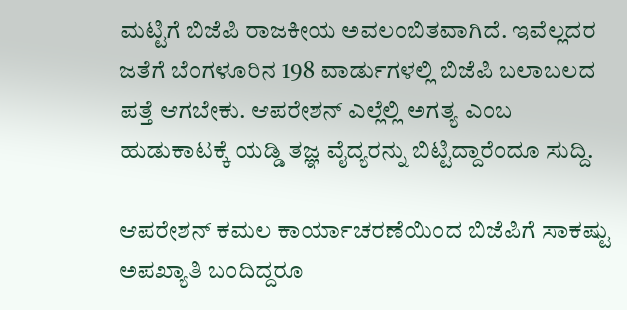ಮಟ್ಟಿಗೆ ಬಿಜೆಪಿ ರಾಜಕೀಯ ಅವಲಂಬಿತವಾಗಿದೆ. ಇವೆಲ್ಲದರ ಜತೆಗೆ ಬೆಂಗಳೂರಿನ 198 ವಾರ್ಡುಗಳಲ್ಲಿ ಬಿಜೆಪಿ ಬಲಾಬಲದ ಪತ್ತೆ ಆಗಬೇಕು. ಆಪರೇಶನ್ ಎಲ್ಲೆಲ್ಲಿ ಅಗತ್ಯ ಎಂಬ ಹುಡುಕಾಟಕ್ಕೆ ಯಡ್ಡಿ ತಜ್ಞ ವೈದ್ಯರನ್ನು ಬಿಟ್ಟಿದ್ದಾರೆಂದೂ ಸುದ್ದಿ.

ಆಪರೇಶನ್ ಕಮಲ ಕಾರ್ಯಾಚರಣೆಯಿಂದ ಬಿಜೆಪಿಗೆ ಸಾಕಷ್ಟು ಅಪಖ್ಯಾತಿ ಬಂದಿದ್ದರೂ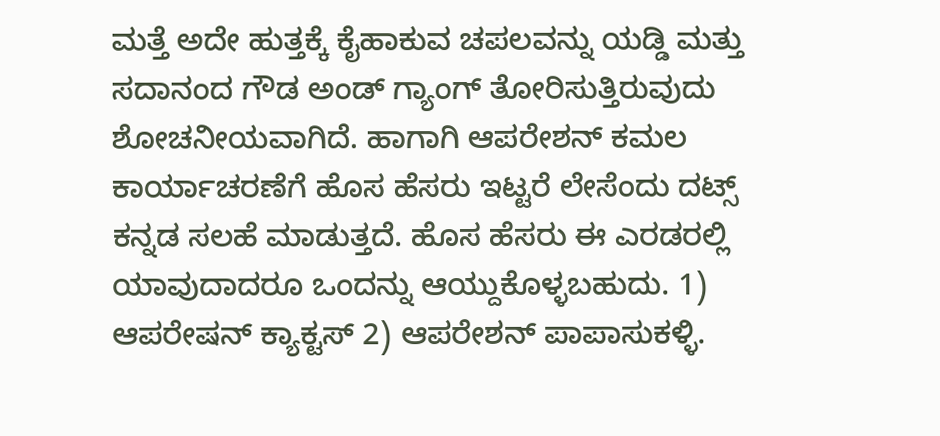ಮತ್ತೆ ಅದೇ ಹುತ್ತಕ್ಕೆ ಕೈಹಾಕುವ ಚಪಲವನ್ನು ಯಡ್ಡಿ ಮತ್ತು ಸದಾನಂದ ಗೌಡ ಅಂಡ್ ಗ್ಯಾಂಗ್ ತೋರಿಸುತ್ತಿರುವುದು ಶೋಚನೀಯವಾಗಿದೆ. ಹಾಗಾಗಿ ಆಪರೇಶನ್ ಕಮಲ ಕಾರ್ಯಾಚರಣೆಗೆ ಹೊಸ ಹೆಸರು ಇಟ್ಟರೆ ಲೇಸೆಂದು ದಟ್ಸ್ ಕನ್ನಡ ಸಲಹೆ ಮಾಡುತ್ತದೆ. ಹೊಸ ಹೆಸರು ಈ ಎರಡರಲ್ಲಿ ಯಾವುದಾದರೂ ಒಂದನ್ನು ಆಯ್ದುಕೊಳ್ಳಬಹುದು. 1) ಆಪರೇಷನ್ ಕ್ಯಾಕ್ಟಸ್ 2) ಆಪರೇಶನ್ ಪಾಪಾಸುಕಳ್ಳಿ.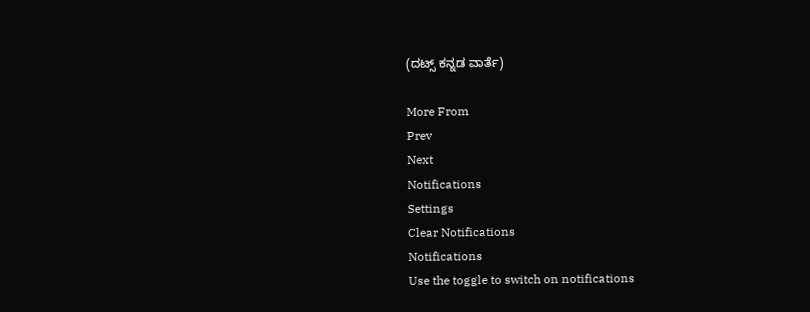(ದಟ್ಸ್ ಕನ್ನಡ ವಾರ್ತೆ)

More From
Prev
Next
Notifications
Settings
Clear Notifications
Notifications
Use the toggle to switch on notifications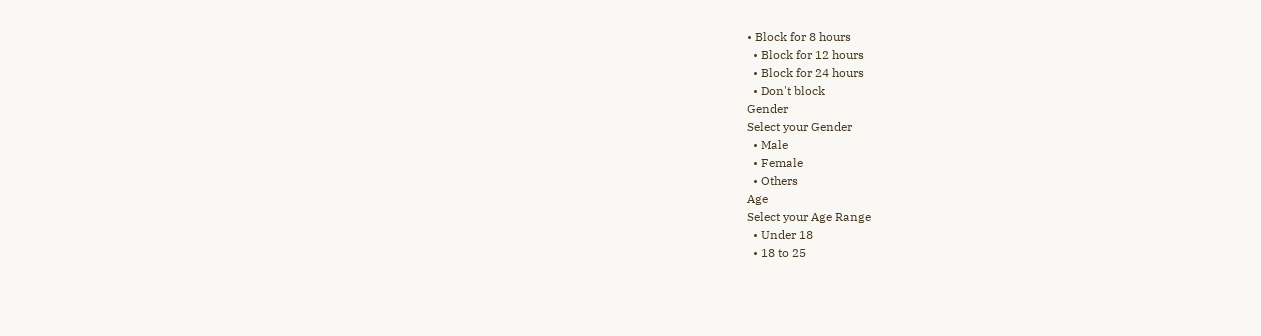• Block for 8 hours
  • Block for 12 hours
  • Block for 24 hours
  • Don't block
Gender
Select your Gender
  • Male
  • Female
  • Others
Age
Select your Age Range
  • Under 18
  • 18 to 25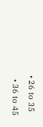• 26 to 35
  • 36 to 45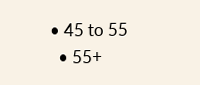• 45 to 55
  • 55+